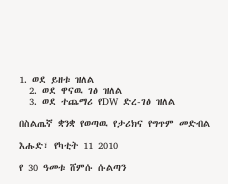1. ወደ ይዘቱ ዝለል
  2. ወደ ዋናዉ ገፅ ዝለል
  3. ወደ ተጨማሪ የDW ድረ-ገፅ ዝለል

በስልጤኛ ቋንቋ የወጣዉ የታሪክና የግጥም መድብል

እሑድ፣ የካቲት 11 2010

የ 30 ዓመቱ ሸምሱ ሱልጣን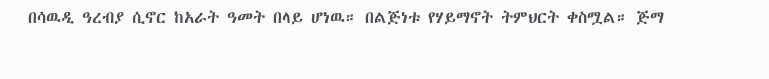በሳዉዲ ዓረብያ ሲኖር ከአራት ዓመት በላይ ሆነዉ። በልጅነቱ የሃይማኖት ትምህርት ቀስሟል። ጅማ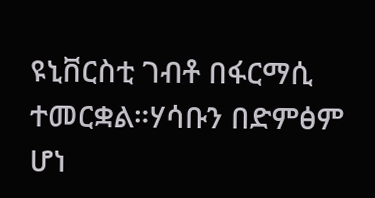ዩኒቨርስቲ ገብቶ በፋርማሲ ተመርቋል።ሃሳቡን በድምፅም ሆነ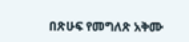በጽሁፍ የመግለጽ አቅሙ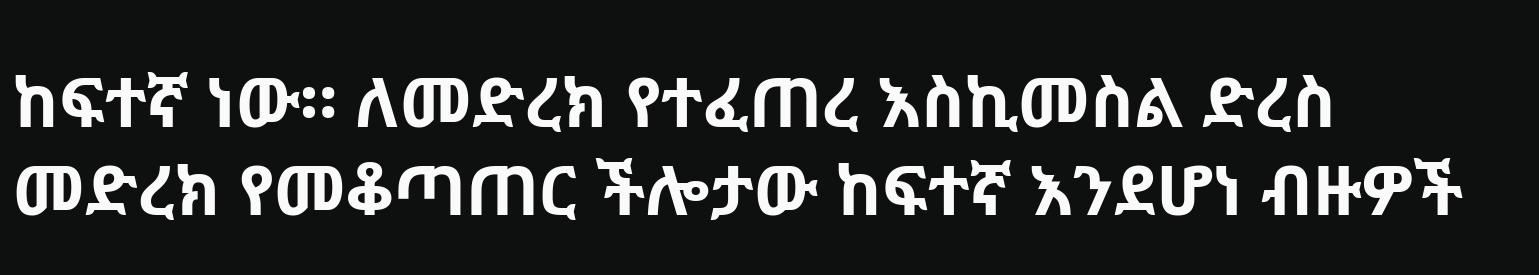ከፍተኛ ነው። ለመድረክ የተፈጠረ እስኪመስል ድረስ መድረክ የመቆጣጠር ችሎታው ከፍተኛ እንደሆነ ብዙዎች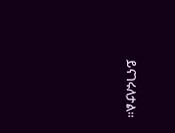ይናገሩለታል።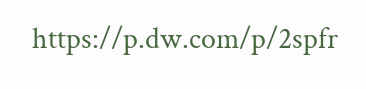https://p.dw.com/p/2spfr